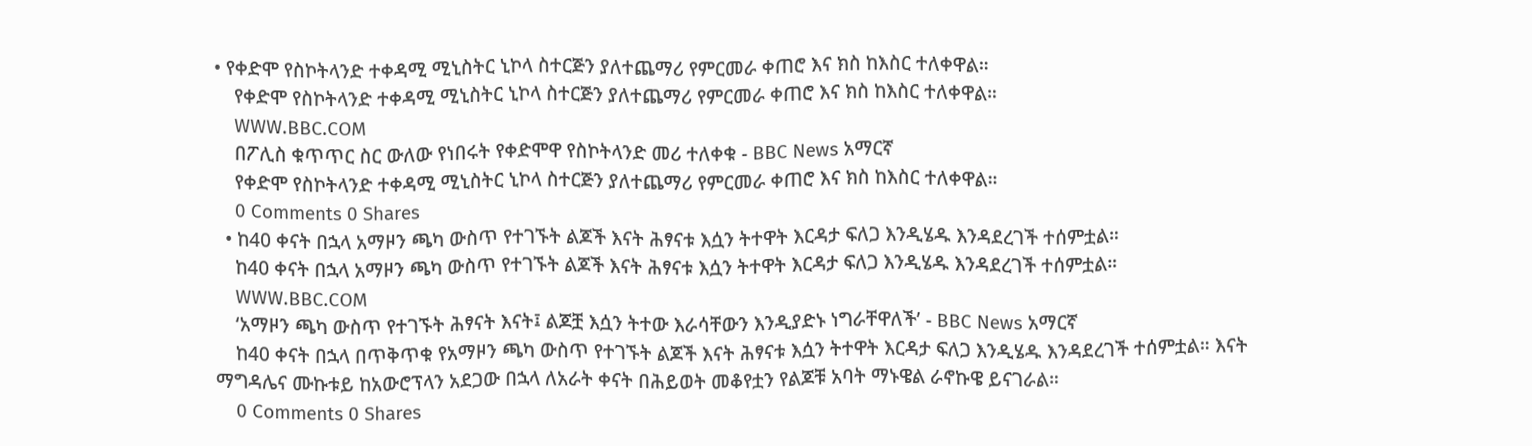• የቀድሞ የስኮትላንድ ተቀዳሚ ሚኒስትር ኒኮላ ስተርጅን ያለተጨማሪ የምርመራ ቀጠሮ እና ክስ ከእስር ተለቀዋል።
    የቀድሞ የስኮትላንድ ተቀዳሚ ሚኒስትር ኒኮላ ስተርጅን ያለተጨማሪ የምርመራ ቀጠሮ እና ክስ ከእስር ተለቀዋል።
    WWW.BBC.COM
    በፖሊስ ቁጥጥር ስር ውለው የነበሩት የቀድሞዋ የስኮትላንድ መሪ ተለቀቁ - BBC News አማርኛ
    የቀድሞ የስኮትላንድ ተቀዳሚ ሚኒስትር ኒኮላ ስተርጅን ያለተጨማሪ የምርመራ ቀጠሮ እና ክስ ከእስር ተለቀዋል።
    0 Comments 0 Shares
  • ከ40 ቀናት በኋላ አማዞን ጫካ ውስጥ የተገኙት ልጆች እናት ሕፃናቱ እሷን ትተዋት እርዳታ ፍለጋ እንዲሄዱ እንዳደረገች ተሰምቷል።
    ከ40 ቀናት በኋላ አማዞን ጫካ ውስጥ የተገኙት ልጆች እናት ሕፃናቱ እሷን ትተዋት እርዳታ ፍለጋ እንዲሄዱ እንዳደረገች ተሰምቷል።
    WWW.BBC.COM
    ‘አማዞን ጫካ ውስጥ የተገኙት ሕፃናት እናት፤ ልጆቿ እሷን ትተው እራሳቸውን እንዲያድኑ ነግራቸዋለች’ - BBC News አማርኛ
    ከ40 ቀናት በኋላ በጥቅጥቁ የአማዞን ጫካ ውስጥ የተገኙት ልጆች እናት ሕፃናቱ እሷን ትተዋት እርዳታ ፍለጋ እንዲሄዱ እንዳደረገች ተሰምቷል። እናት ማግዳሌና ሙኩቱይ ከአውሮፕላን አደጋው በኋላ ለአራት ቀናት በሕይወት መቆየቷን የልጆቹ አባት ማኑዌል ራኖኩዌ ይናገራል።
    0 Comments 0 Shares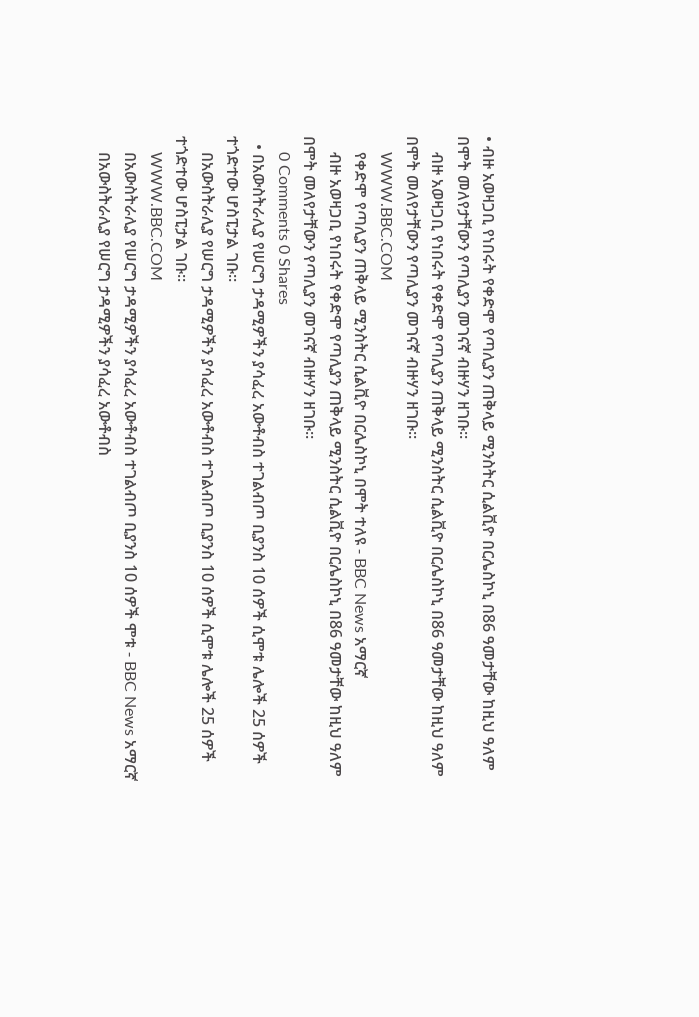• ብዙ አወዛጋቢ የነበሩት የቀድሞ የጣሊያን ጠቅላይ ሚንስትር ሲልቪዮ በርሌስኮኒ በ86 ዓመታቸው ከዚህ ዓለም በሞት መለየታቸውን የጣሊያን መገናኛ ብዙሃን ዘገቡ።
    ብዙ አወዛጋቢ የነበሩት የቀድሞ የጣሊያን ጠቅላይ ሚንስትር ሲልቪዮ በርሌስኮኒ በ86 ዓመታቸው ከዚህ ዓለም በሞት መለየታቸውን የጣሊያን መገናኛ ብዙሃን ዘገቡ።
    WWW.BBC.COM
    የቀድሞ የጣሊያን ጠቅላይ ሚንስትር ሲልቪዮ በርሌስኮኒ በሞት ተለዩ - BBC News አማርኛ
    ብዙ አወዛጋቢ የነበሩት የቀድሞ የጣሊያን ጠቅላይ ሚንስትር ሲልቪዮ በርሌስኮኒ በ86 ዓመታቸው ከዚህ ዓለም በሞት መለየታቸውን የጣሊያን መገናኛ ብዙሃን ዘገቡ።
    0 Comments 0 Shares
  • በአውስትራሊያ የሠርግ ታዳሚዎችን ያሳፈረ አውቶብስ ተገልብጦ ቢያንስ 10 ሰዎች ሲሞቱ ሌሎች 25 ሰዎች ተጎድተው ሆስፒታል ገቡ።
    በአውስትራሊያ የሠርግ ታዳሚዎችን ያሳፈረ አውቶብስ ተገልብጦ ቢያንስ 10 ሰዎች ሲሞቱ ሌሎች 25 ሰዎች ተጎድተው ሆስፒታል ገቡ።
    WWW.BBC.COM
    በአውስትራሊያ የሠርግ ታዳሚዎችን ያሳፈረ አውቶብስ ተገልብጦ ቢያንስ 10 ሰዎች ሞቱ - BBC News አማርኛ
    በአውስትራሊያ የሠርግ ታዳሚዎችን ያሳፈረ አውቶብስ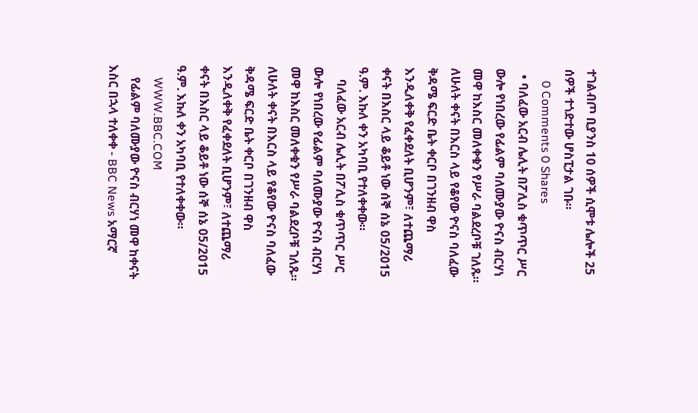ተገልብጦ ቢያንስ 10 ሰዎች ሲሞቱ ሌሎች 25 ሰዎች ተጎድተው ሆስፒታል ገቡ።
    0 Comments 0 Shares
  • ባለፈው አርብ ሌሊት በፖሊስ ቁጥጥር ሥር ውሎ የነበረው የፊልም ባለሙያው ዮናስ ብርሃነ መዋ ከእስር መለቀቁን የሥራ ባልደረቦቹ ገለጹ። ለሁለት ቀናት በእርስ ላይ የቆየው ዮናስ ባለፈው ቅዳሜ ፍርድ ቤት ቀርቦ በገንዘብ ዋስ እንዲለቀቅ የፈቀደለት ቢሆንም፣ ለተጨማሪ ቀናት በእስር ላይ ቆይቶ ነው ሰኞ ሰኔ 05/2015 ዓ.ም. እኩለ ቀን አካባቢ የተለቀቀው።
    ባለፈው አርብ ሌሊት በፖሊስ ቁጥጥር ሥር ውሎ የነበረው የፊልም ባለሙያው ዮናስ ብርሃነ መዋ ከእስር መለቀቁን የሥራ ባልደረቦቹ ገለጹ። ለሁለት ቀናት በእርስ ላይ የቆየው ዮናስ ባለፈው ቅዳሜ ፍርድ ቤት ቀርቦ በገንዘብ ዋስ እንዲለቀቅ የፈቀደለት ቢሆንም፣ ለተጨማሪ ቀናት በእስር ላይ ቆይቶ ነው ሰኞ ሰኔ 05/2015 ዓ.ም. እኩለ ቀን አካባቢ የተለቀቀው።
    WWW.BBC.COM
    የፊልም ባለሙያው ዮናስ ብርሃነ መዋ ከቀናት እስር በኋላ ተለቀቀ - BBC News አማርኛ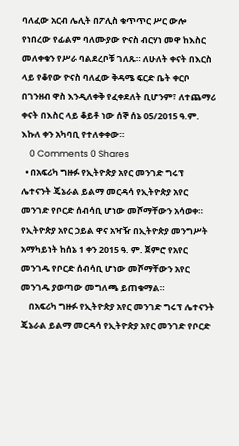ባለፈው አርብ ሌሊት በፖሊስ ቁጥጥር ሥር ውሎ የነበረው የፊልም ባለሙያው ዮናስ ብርሃነ መዋ ከእስር መለቀቁን የሥራ ባልደረቦቹ ገለጹ። ለሁለት ቀናት በእርስ ላይ የቆየው ዮናስ ባለፈው ቅዳሜ ፍርድ ቤት ቀርቦ በገንዘብ ዋስ እንዲለቀቅ የፈቀደለት ቢሆንም፣ ለተጨማሪ ቀናት በእስር ላይ ቆይቶ ነው ሰኞ ሰኔ 05/2015 ዓ.ም. እኩለ ቀን አካባቢ የተለቀቀው።
    0 Comments 0 Shares
  • በአፍሪካ ግዙፉ የኢትዮጵያ አየር መንገድ ግሩፕ ሌተናንት ጄኔራል ይልማ መርዳሳ የኢትዮጵያ አየር መንገድ የቦርድ ሰብሳቢ ሆነው መሾማቸውን አሳወቀ። የኢትዮጵያ አየር ኃይል ዋና አዣዥ በኢትዮጵያ መንግሥት አማካይነት ከሰኔ 1 ቀን 2015 ዓ. ም. ጀምሮ የአየር መንገዱ የቦርድ ሰብሳቢ ሆነው መሾማቸውን አየር መንገዱ ያወጣው መግለጫ ይጠቁማል።
    በአፍሪካ ግዙፉ የኢትዮጵያ አየር መንገድ ግሩፕ ሌተናንት ጄኔራል ይልማ መርዳሳ የኢትዮጵያ አየር መንገድ የቦርድ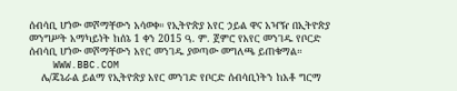ሰብሳቢ ሆነው መሾማቸውን አሳወቀ። የኢትዮጵያ አየር ኃይል ዋና አዣዥ በኢትዮጵያ መንግሥት አማካይነት ከሰኔ 1 ቀን 2015 ዓ. ም. ጀምሮ የአየር መንገዱ የቦርድ ሰብሳቢ ሆነው መሾማቸውን አየር መንገዱ ያወጣው መግለጫ ይጠቁማል።
    WWW.BBC.COM
    ሌ/ጄኔራል ይልማ የኢትዮጵያ አየር መንገድ የቦርድ ሰብሳቢነትን ከአቶ ግርማ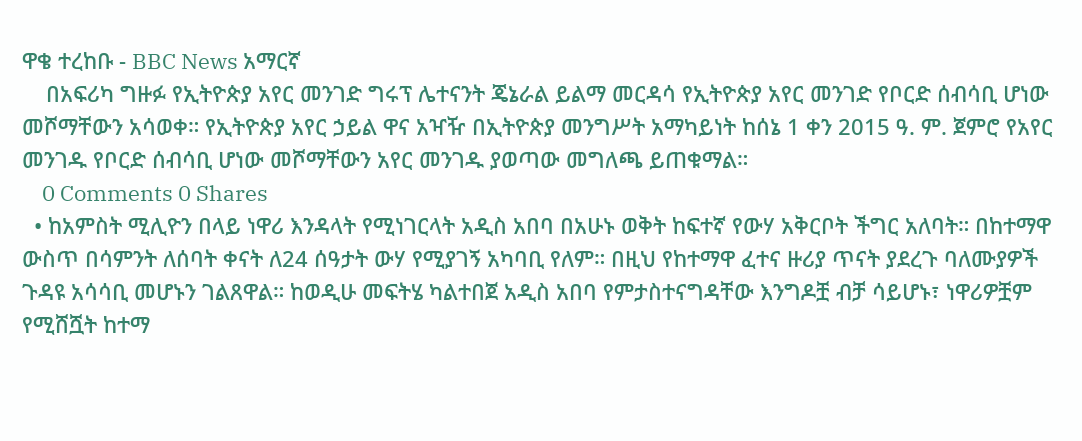ዋቄ ተረከቡ - BBC News አማርኛ
    በአፍሪካ ግዙፉ የኢትዮጵያ አየር መንገድ ግሩፕ ሌተናንት ጄኔራል ይልማ መርዳሳ የኢትዮጵያ አየር መንገድ የቦርድ ሰብሳቢ ሆነው መሾማቸውን አሳወቀ። የኢትዮጵያ አየር ኃይል ዋና አዣዥ በኢትዮጵያ መንግሥት አማካይነት ከሰኔ 1 ቀን 2015 ዓ. ም. ጀምሮ የአየር መንገዱ የቦርድ ሰብሳቢ ሆነው መሾማቸውን አየር መንገዱ ያወጣው መግለጫ ይጠቁማል።
    0 Comments 0 Shares
  • ከአምስት ሚሊዮን በላይ ነዋሪ እንዳላት የሚነገርላት አዲስ አበባ በአሁኑ ወቅት ከፍተኛ የውሃ አቅርቦት ችግር አለባት። በከተማዋ ውስጥ በሳምንት ለሰባት ቀናት ለ24 ሰዓታት ውሃ የሚያገኝ አካባቢ የለም። በዚህ የከተማዋ ፈተና ዙሪያ ጥናት ያደረጉ ባለሙያዎች ጉዳዩ አሳሳቢ መሆኑን ገልጸዋል። ከወዲሁ መፍትሄ ካልተበጀ አዲስ አበባ የምታስተናግዳቸው እንግዶቿ ብቻ ሳይሆኑ፣ ነዋሪዎቿም የሚሸሿት ከተማ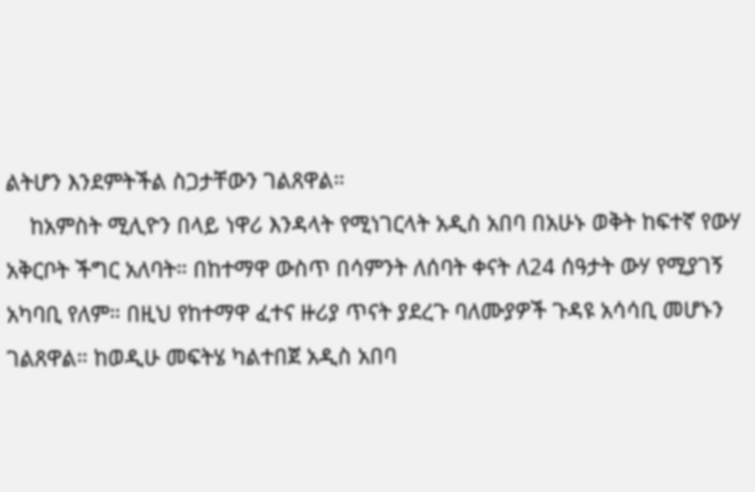ልትሆን እንደምትችል ስጋታቸውን ገልጸዋል።
    ከአምስት ሚሊዮን በላይ ነዋሪ እንዳላት የሚነገርላት አዲስ አበባ በአሁኑ ወቅት ከፍተኛ የውሃ አቅርቦት ችግር አለባት። በከተማዋ ውስጥ በሳምንት ለሰባት ቀናት ለ24 ሰዓታት ውሃ የሚያገኝ አካባቢ የለም። በዚህ የከተማዋ ፈተና ዙሪያ ጥናት ያደረጉ ባለሙያዎች ጉዳዩ አሳሳቢ መሆኑን ገልጸዋል። ከወዲሁ መፍትሄ ካልተበጀ አዲስ አበባ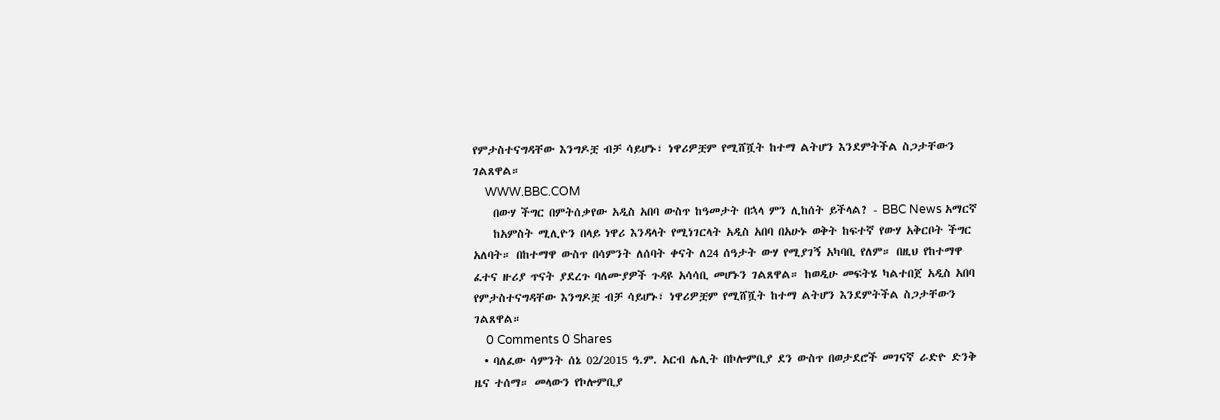የምታስተናግዳቸው እንግዶቿ ብቻ ሳይሆኑ፣ ነዋሪዎቿም የሚሸሿት ከተማ ልትሆን እንደምትችል ስጋታቸውን ገልጸዋል።
    WWW.BBC.COM
    በውሃ ችግር በምትሰቃየው አዲስ አበባ ውስጥ ከዓመታት በኋላ ምን ሊከሰት ይችላል? - BBC News አማርኛ
    ከአምስት ሚሊዮን በላይ ነዋሪ እንዳላት የሚነገርላት አዲስ አበባ በአሁኑ ወቅት ከፍተኛ የውሃ አቅርቦት ችግር አለባት። በከተማዋ ውስጥ በሳምንት ለሰባት ቀናት ለ24 ሰዓታት ውሃ የሚያገኝ አካባቢ የለም። በዚህ የከተማዋ ፈተና ዙሪያ ጥናት ያደረጉ ባለሙያዎች ጉዳዩ አሳሳቢ መሆኑን ገልጸዋል። ከወዲሁ መፍትሄ ካልተበጀ አዲስ አበባ የምታስተናግዳቸው እንግዶቿ ብቻ ሳይሆኑ፣ ነዋሪዎቿም የሚሸሿት ከተማ ልትሆን እንደምትችል ስጋታቸውን ገልጸዋል።
    0 Comments 0 Shares
  • ባለፈው ሳምንት ሰኔ 02/2015 ዓ.ም. አርብ ሌሊት በኮሎምቢያ ደን ውስጥ በወታደሮች መገናኛ ራድዮ ድንቅ ዜና ተሰማ። መላውን የኮሎምቢያ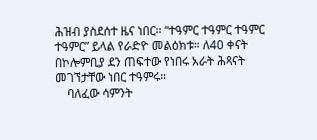ሕዝብ ያስደሰተ ዜና ነበር። “ተዓምር ተዓምር ተዓምር ተዓምር” ይላል የራድዮ መልዕክቱ። ለ40 ቀናት በኮሎምቢያ ደን ጠፍተው የነበሩ አራት ሕጻናት መገኘታቸው ነበር ተዓምሩ።
    ባለፈው ሳምንት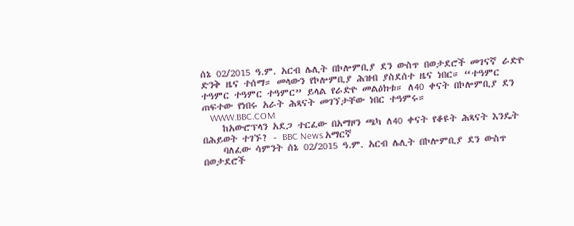ሰኔ 02/2015 ዓ.ም. አርብ ሌሊት በኮሎምቢያ ደን ውስጥ በወታደሮች መገናኛ ራድዮ ድንቅ ዜና ተሰማ። መላውን የኮሎምቢያ ሕዝብ ያስደሰተ ዜና ነበር። “ተዓምር ተዓምር ተዓምር ተዓምር” ይላል የራድዮ መልዕክቱ። ለ40 ቀናት በኮሎምቢያ ደን ጠፍተው የነበሩ አራት ሕጻናት መገኘታቸው ነበር ተዓምሩ።
    WWW.BBC.COM
    ከአውሮፕላን አደጋ ተርፈው በአማዞን ጫካ ለ40 ቀናት የቆዩት ሕጻናት እንዴት በሕይወት ተገኙ? - BBC News አማርኛ
    ባለፈው ሳምንት ሰኔ 02/2015 ዓ.ም. አርብ ሌሊት በኮሎምቢያ ደን ውስጥ በወታደሮች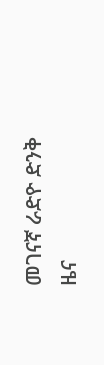መገናኛ ራድዮ ድንቅ ዜና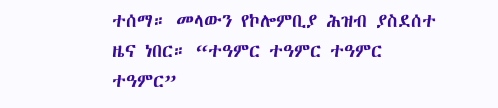ተሰማ። መላውን የኮሎምቢያ ሕዝብ ያስደሰተ ዜና ነበር። “ተዓምር ተዓምር ተዓምር ተዓምር”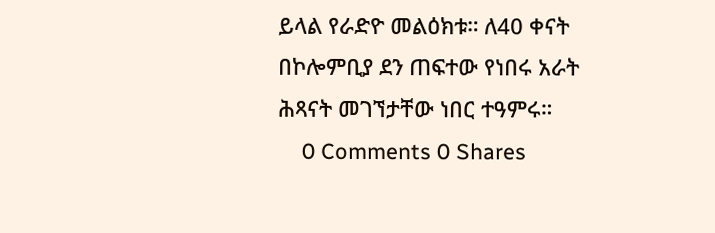ይላል የራድዮ መልዕክቱ። ለ40 ቀናት በኮሎምቢያ ደን ጠፍተው የነበሩ አራት ሕጻናት መገኘታቸው ነበር ተዓምሩ።
    0 Comments 0 Shares